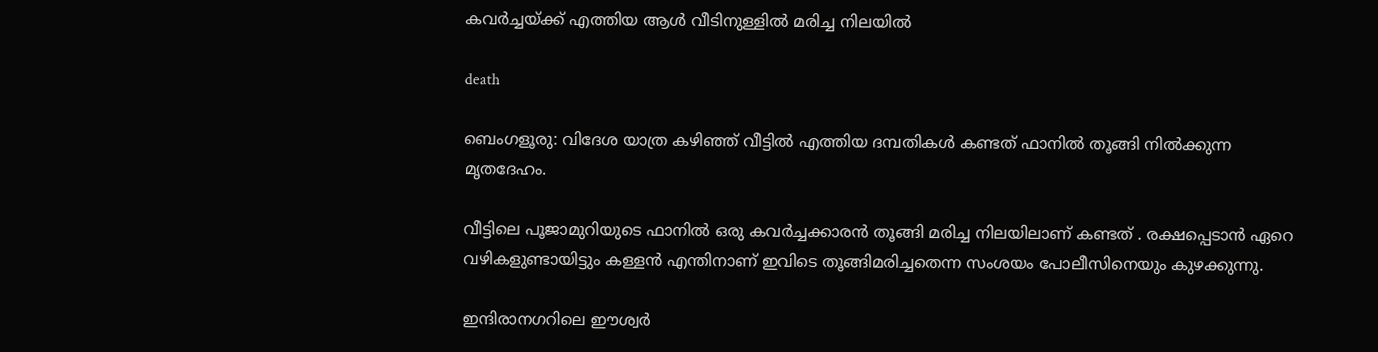കവർച്ചയ്ക്ക് എത്തിയ ആൾ വീടിനുള്ളിൽ മരിച്ച നിലയിൽ

death

ബെംഗളൂരു: വിദേശ യാത്ര കഴിഞ്ഞ് വീട്ടിൽ എത്തിയ ദമ്പതികൾ കണ്ടത് ഫാനിൽ തൂങ്ങി നിൽക്കുന്ന മൃതദേഹം.

വീട്ടിലെ പൂജാമുറിയുടെ ഫാനില്‍ ഒരു കവര്‍ച്ചക്കാരന്‍ തൂങ്ങി മരിച്ച നിലയിലാണ് കണ്ടത് . രക്ഷപ്പെടാന്‍ ഏറെ വഴികളുണ്ടായിട്ടും കള്ളന്‍ എന്തിനാണ് ഇവിടെ തൂങ്ങിമരിച്ചതെന്ന സംശയം പോലീസിനെയും കുഴക്കുന്നു.

ഇന്ദിരാനഗറിലെ ഈശ്വര്‍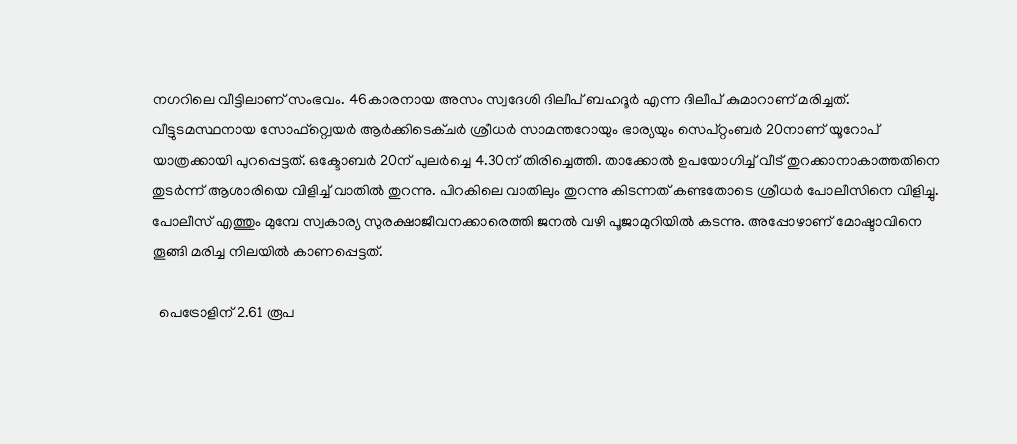നഗറിലെ വീട്ടിലാണ് സംഭവം. 46കാരനായ അസം സ്വദേശി ദിലീപ് ബഹദൂര്‍ എന്ന ദിലീപ് കുമാറാണ് മരിച്ചത്. വീട്ടുടമസ്ഥനായ സോഫ്റ്റ്വെയര്‍ ആര്‍ക്കിടെക്ചര്‍ ശ്രീധര്‍ സാമന്തറോയും ഭാര്യയും സെപ്റ്റംബര്‍ 20നാണ് യൂറോപ് യാത്രക്കായി പുറപ്പെട്ടത്. ഒക്ടോബര്‍ 20ന് പുലര്‍ച്ചെ 4.30ന് തിരിച്ചെത്തി. താക്കോല്‍ ഉപയോഗിച്ച്‌ വീട് തുറക്കാനാകാത്തതിനെ തുടര്‍ന്ന് ആശാരിയെ വിളിച്ച്‌ വാതില്‍ തുറന്നു. പിറകിലെ വാതിലും തുറന്നു കിടന്നത് കണ്ടതോടെ ശ്രീധര്‍ പോലീസിനെ വിളിച്ചു. പോലീസ് എത്തും മുമ്പേ സ്വകാര്യ സുരക്ഷാജീവനക്കാരെത്തി ജനല്‍ വഴി പൂജാമുറിയില്‍ കടന്നു. അപ്പോഴാണ് മോഷ്ടാവിനെ തൂങ്ങി മരിച്ച നിലയില്‍ കാണപ്പെട്ടത്.

  പെട്രോളിന് 2.61 രൂപ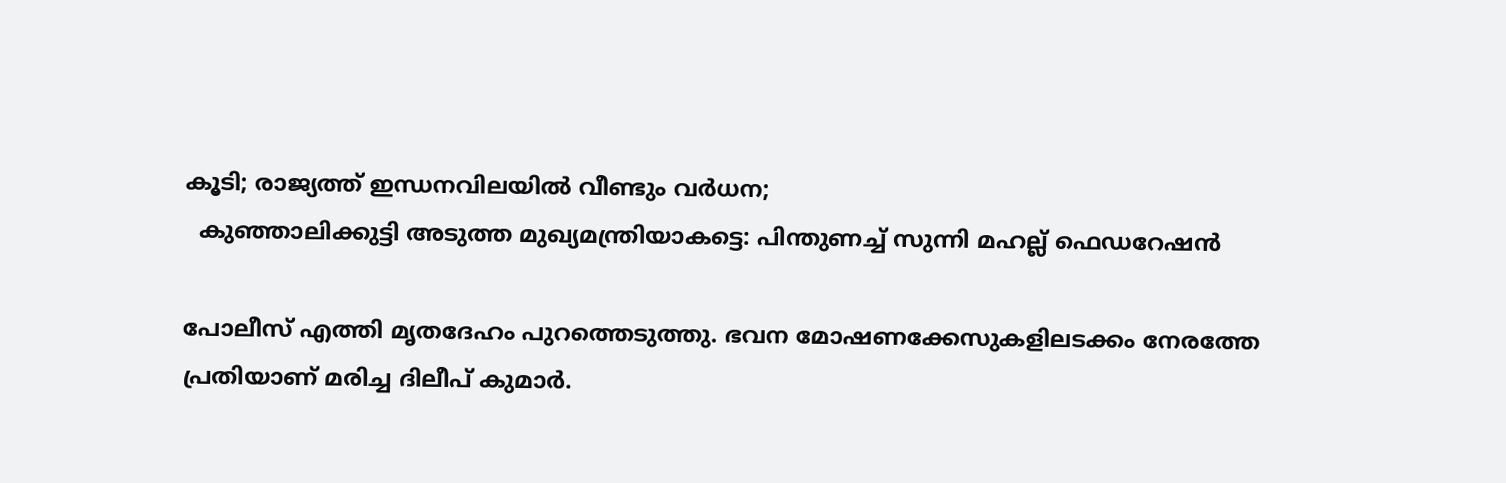കൂടി; രാജ്യത്ത് ഇന്ധനവിലയില്‍ വീണ്ടും വര്‍ധന;
  കുഞ്ഞാലിക്കുട്ടി അടുത്ത മുഖ്യമന്ത്രിയാകട്ടെ: പിന്തുണച്ച് സുന്നി മഹല്ല് ഫെഡറേഷന്‍

പോലീസ് എത്തി മൃതദേഹം പുറത്തെടുത്തു. ഭവന മോഷണക്കേസുകളിലടക്കം നേരത്തേ പ്രതിയാണ് മരിച്ച ദിലീപ് കുമാര്‍.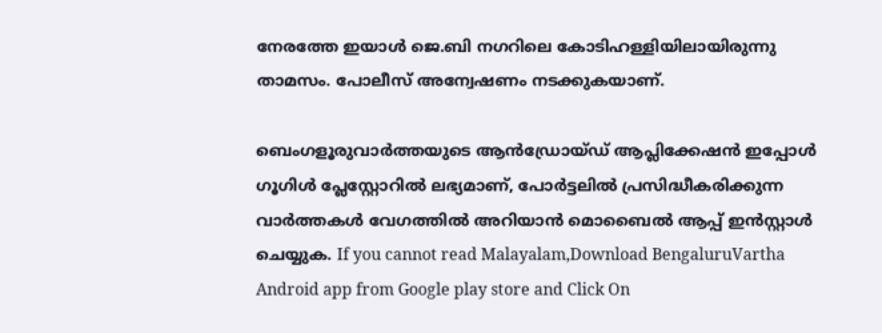നേരത്തേ ഇയാള്‍ ജെ.ബി നഗറിലെ കോടിഹള്ളിയിലായിരുന്നു താമസം. പോലീസ് അന്വേഷണം നടക്കുകയാണ്.

ബെംഗളൂരുവാർത്തയുടെ ആൻഡ്രോയ്ഡ് ആപ്ലിക്കേഷൻ ഇപ്പോൾ ഗൂഗിൾ പ്ലേസ്റ്റോറിൽ ലഭ്യമാണ്, പോർട്ടലിൽ പ്രസിദ്ധീകരിക്കുന്ന വാർത്തകൾ വേഗത്തിൽ അറിയാൻ മൊബൈൽ ആപ്പ് ഇൻസ്റ്റാൾ ചെയ്യുക. If you cannot read Malayalam,Download BengaluruVartha Android app from Google play store and Click On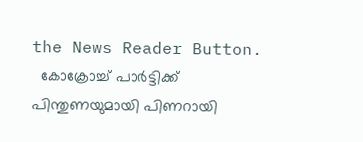the News Reader Button.
  കോക്രോച്ച് പാർട്ടിക്ക് പിന്തുണയുമായി പിണറായി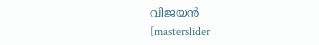വിജയൻ
[masterslider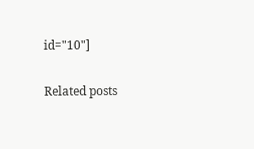id="10"]

Related posts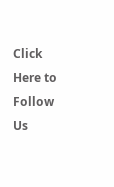Click Here to Follow Us